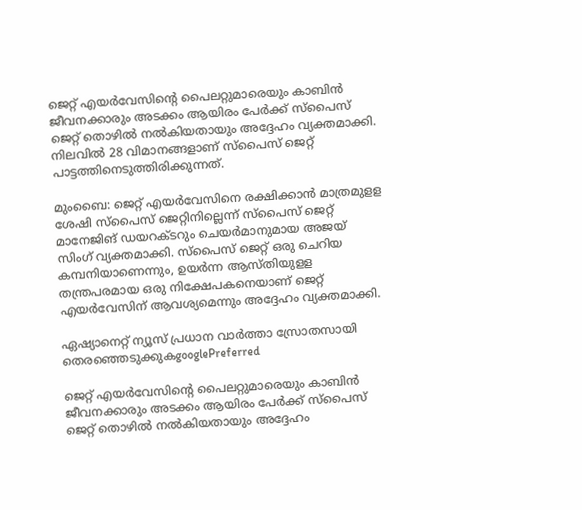ജെറ്റ് എയര്‍വേസിന്‍റെ പൈലറ്റുമാരെയും കാബിന്‍ ജീവനക്കാരും അടക്കം ആയിരം പേര്‍ക്ക് സ്പൈസ് ജെറ്റ് തൊഴില്‍ നല്‍കിയതായും അദ്ദേഹം വ്യക്തമാക്കി. നിലവില്‍ 28 വിമാനങ്ങളാണ് സ്പൈസ് ജെറ്റ് പാട്ടത്തിനെടുത്തിരിക്കുന്നത്.

മുംബൈ: ജെറ്റ് എയര്‍വേസിനെ രക്ഷിക്കാന്‍ മാത്രമുളള ശേഷി സ്പൈസ് ജെറ്റിനില്ലെന്ന് സ്പൈസ് ജെറ്റ് മാനേജിങ് ഡയറക്ടറും ചെയര്‍മാനുമായ അജയ് സിംഗ് വ്യക്തമാക്കി. സ്പൈസ് ജെറ്റ് ഒരു ചെറിയ കമ്പനിയാണെന്നും, ഉയര്‍ന്ന ആസ്തിയുളള തന്ത്രപരമായ ഒരു നിക്ഷേപകനെയാണ് ജെറ്റ് എയര്‍വേസിന് ആവശ്യമെന്നും അദ്ദേഹം വ്യക്തമാക്കി.

ഏഷ്യാനെറ്റ് ന്യൂസ് പ്രധാന വാർത്താ സ്രോതസായി തെരഞ്ഞെടുക്കുകgooglePreferred

ജെറ്റ് എയര്‍വേസിന്‍റെ പൈലറ്റുമാരെയും കാബിന്‍ ജീവനക്കാരും അടക്കം ആയിരം പേര്‍ക്ക് സ്പൈസ് ജെറ്റ് തൊഴില്‍ നല്‍കിയതായും അദ്ദേഹം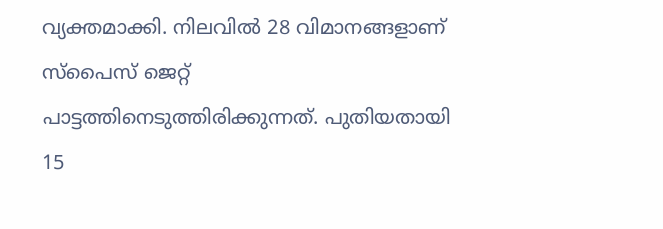വ്യക്തമാക്കി. നിലവില്‍ 28 വിമാനങ്ങളാണ് സ്പൈസ് ജെറ്റ് പാട്ടത്തിനെടുത്തിരിക്കുന്നത്. പുതിയതായി 15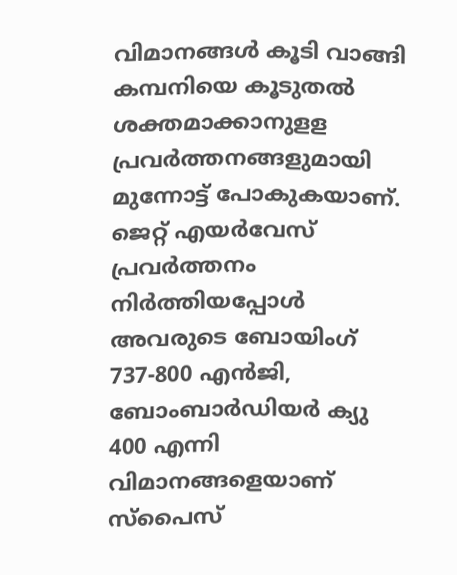വിമാനങ്ങള്‍ കൂടി വാങ്ങി കമ്പനിയെ കൂടുതല്‍ ശക്തമാക്കാനുളള പ്രവര്‍ത്തനങ്ങളുമായി മുന്നോട്ട് പോകുകയാണ്. ജെറ്റ് എയര്‍വേസ് പ്രവര്‍ത്തനം നിര്‍ത്തിയപ്പോള്‍ അവരുടെ ബോയിംഗ് 737-800 എന്‍ജി, ബോംബാര്‍ഡിയര്‍ ക്യ‍ു 400 എന്നി വിമാനങ്ങളെയാണ് സ്പൈസ്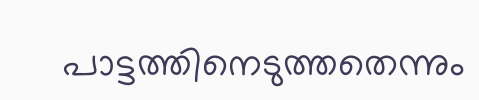പാട്ടത്തിനെടുത്തതെന്നും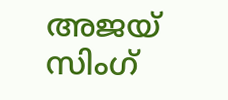അജയ് സിംഗ്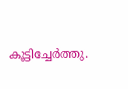കൂട്ടിച്ചേര്‍ത്തു.